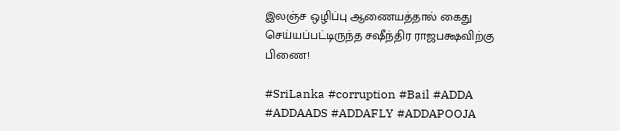இலஞ்ச ஒழிப்பு ஆணையத்தால் கைது செய்யப்பட்டிருந்த சஷீந்திர ராஜபக்ஷவிற்கு பிணை!

#SriLanka #corruption #Bail #ADDA #ADDAADS #ADDAFLY #ADDAPOOJA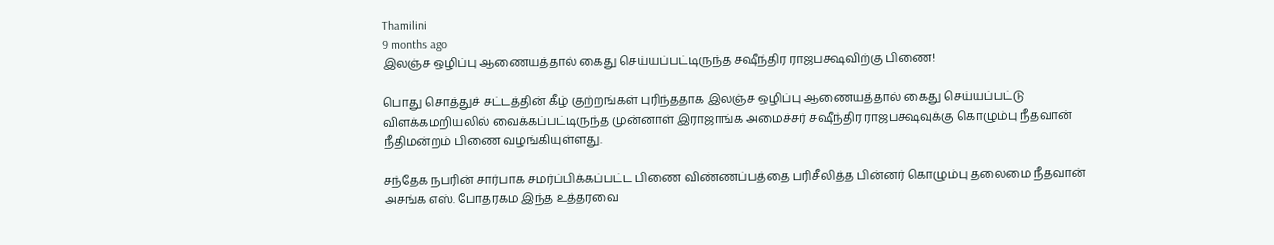Thamilini
9 months ago
இலஞ்ச ஒழிப்பு ஆணையத்தால் கைது செய்யப்பட்டிருந்த சஷீந்திர ராஜபக்ஷவிற்கு பிணை!

பொது சொத்துச் சட்டத்தின் கீழ் குற்றங்கள் புரிந்ததாக இலஞ்ச ஒழிப்பு ஆணையத்தால் கைது செய்யப்பட்டு விளக்கமறியலில் வைக்கப்பட்டிருந்த முன்னாள் இராஜாங்க அமைச்சர் சஷீந்திர ராஜபக்ஷவுக்கு கொழும்பு நீதவான் நீதிமன்றம் பிணை வழங்கியுள்ளது.

சந்தேக நபரின் சார்பாக சமர்ப்பிக்கப்பட்ட பிணை விண்ணப்பத்தை பரிசீலித்த பின்னர் கொழும்பு தலைமை நீதவான் அசங்க எஸ். போதரகம இந்த உத்தரவை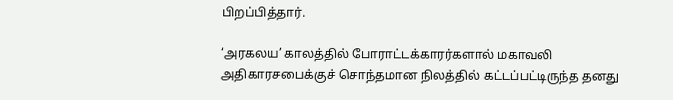பிறப்பித்தார்.

‘அரகலய’ காலத்தில் போராட்டக்காரர்களால் மகாவலி அதிகாரசபைக்குச் சொந்தமான நிலத்தில் கட்டப்பட்டிருந்த தனது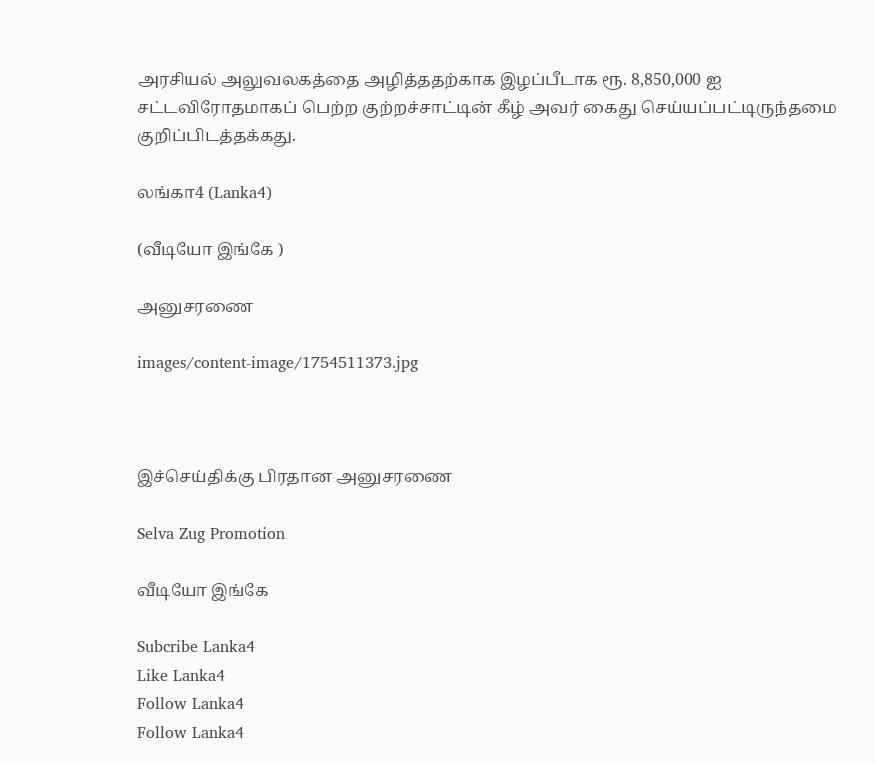அரசியல் அலுவலகத்தை அழித்ததற்காக இழப்பீடாக ரூ. 8,850,000 ஐ சட்டவிரோதமாகப் பெற்ற குற்றச்சாட்டின் கீழ் அவர் கைது செய்யப்பட்டிருந்தமை குறிப்பிடத்தக்கது.

லங்கா4 (Lanka4)

(வீடியோ இங்கே )

அனுசரணை

images/content-image/1754511373.jpg



இச்செய்திக்கு பிரதான அனுசரணை

Selva Zug Promotion

வீடியோ இங்கே

Subcribe Lanka4
Like Lanka4
Follow Lanka4
Follow Lanka4